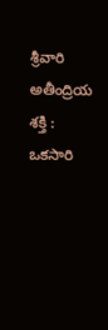శ్రీవారి అతీంద్రియ శక్తి :
ఒకసారి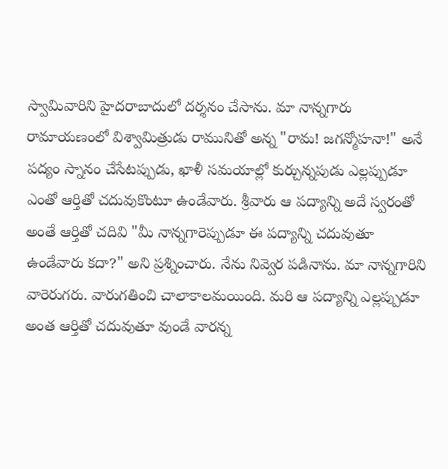స్వామివారిని హైదరాబాదులో దర్శనం చేసాను. మా నాన్నగారు రామాయణంలో విశ్వామిత్రుడు రామునితో అన్న "రామ! జగన్మోహనా!" అనే పద్యం స్నానం చేసేటప్పుడు, ఖాళీ సమయాల్లో కుర్చున్నపుడు ఎల్లప్పుడూ ఎంతో ఆర్తితో చదువుకొంటూ ఉండేవారు. శ్రీవారు ఆ పద్యాన్ని అదే స్వరంతో అంతే ఆర్తితో చదివి "మీ నాన్నగారెప్పుడూ ఈ పద్యాన్ని చదువుతూ ఉండేవారు కదా?" అని ప్రశ్నించారు. నేను నివ్వెర పడినాను. మా నాన్నగారిని వారెరుగరు. వారుగతించి చాలాకాలమయింది. మరి ఆ పద్యాన్ని ఎల్లప్పుడూ అంత ఆర్తితో చదువుతూ వుండే వారన్న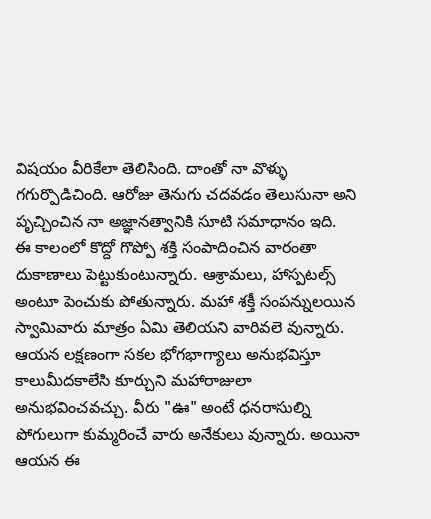విషయం వీరికేలా తెలిసింది. దాంతో నా వొళ్ళు గగుర్పొడిచింది. ఆరోజు తెనుగు చదవడం తెలుసునా అని పృచ్చించిన నా అజ్ఞానత్వానికి సూటి సమాధానం ఇది.
ఈ కాలంలో కొద్దో గొప్పో శక్తి సంపాదించిన వారంతా దుకాణాలు పెట్టుకుంటున్నారు. ఆశ్రామలు, హాస్పటల్స్ అంటూ పెంచుకు పోతున్నారు. మహా శక్తీ సంపన్నులయిన స్వామివారు మాత్రం ఏమి తెలియని వారివలె వున్నారు. ఆయన లక్షణంగా సకల భోగభాగ్యాలు అనుభవిస్తూ కాలుమీదకాలేసి కూర్చుని మహారాజులా అనుభవించవచ్చు. వీరు "ఊ" అంటే ధనరాసుల్ని పోగులుగా కుమ్మరించే వారు అనేకులు వున్నారు. అయినా ఆయన ఈ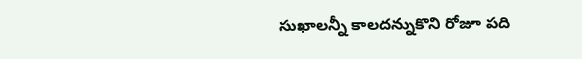సుఖాలన్నీ కాలదన్నుకొని రోజూ పది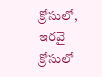క్రోసులో, ఇరవై క్రోసులో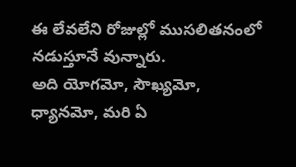ఈ లేవలేని రోజుల్లో ముసలితనంలో నడుస్తూనే వున్నారు.
అది యోగమో, సౌఖ్యమో, ధ్యానమో, మరి ఏ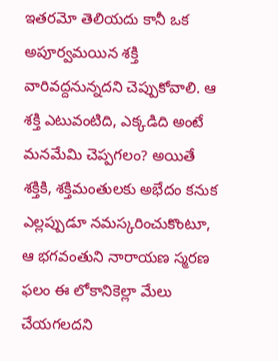ఇతరమో తెలియదు కానీ ఒక అపూర్వమయిన శక్తి వారివద్దనున్నదని చెప్పుకోవాలి. ఆ శక్తి ఎటువంటిది, ఎక్కడిది అంటే మనమేమి చెప్పగలం? అయితే శక్తికి, శక్తిమంతులకు అభేదం కనుక ఎల్లప్పుడూ నమస్కరించుకొంటూ, ఆ భగవంతుని నారాయణ స్మరణ ఫలం ఈ లోకానికెల్లా మేలు చేయగలదని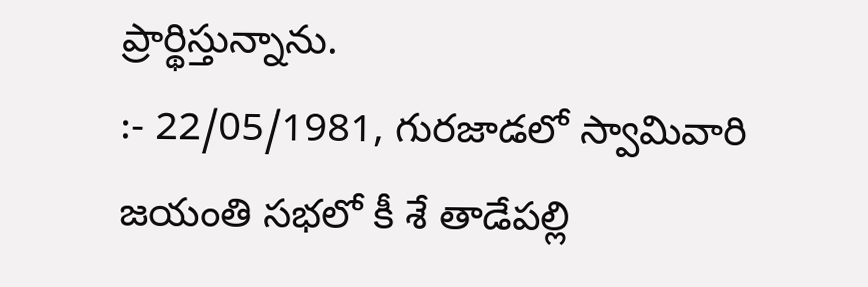ప్రార్థిస్తున్నాను.
:- 22/05/1981, గురజాడలో స్వామివారి జయంతి సభలో కీ శే తాడేపల్లి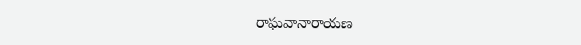రాఘవానారాయణ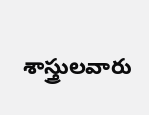శాస్త్రులవారు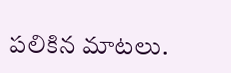పలికిన మాటలు.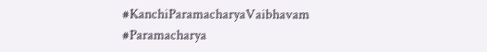#KanchiParamacharyaVaibhavam #Paramacharya